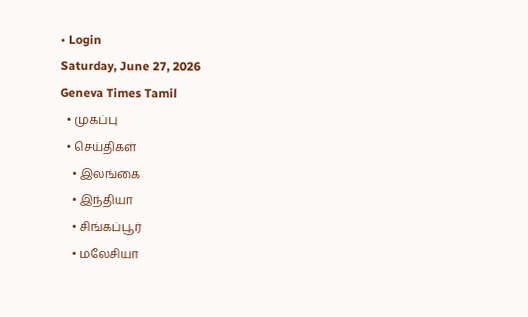• Login
Saturday, June 27, 2026
Geneva Times Tamil
  • முகப்பு
  • செய்திகள்
    • இலங்கை
    • இந்தியா
    • சிங்கப்பூர்
    • மலேசியா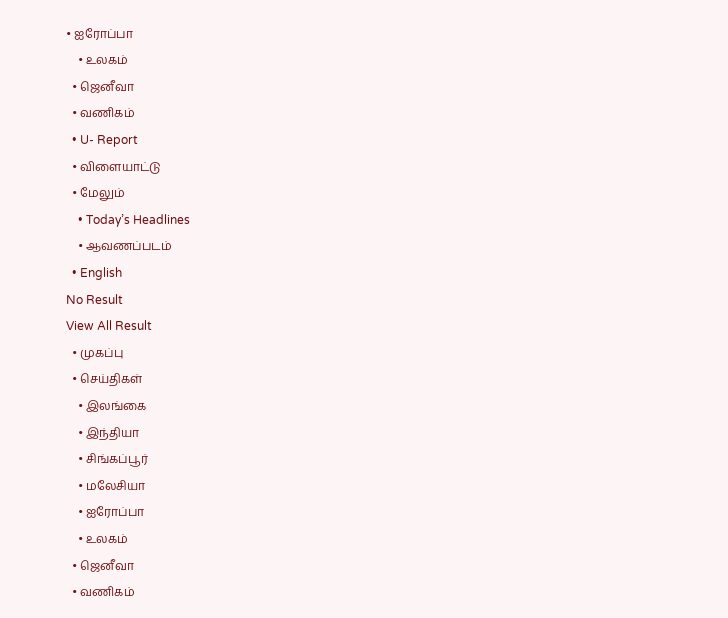• ஐரோப்பா
    • உலகம்
  • ஜெனீவா
  • வணிகம்
  • U- Report
  • விளையாட்டு
  • மேலும்
    • Today’s Headlines
    • ஆவணப்படம்
  • English
No Result
View All Result
  • முகப்பு
  • செய்திகள்
    • இலங்கை
    • இந்தியா
    • சிங்கப்பூர்
    • மலேசியா
    • ஐரோப்பா
    • உலகம்
  • ஜெனீவா
  • வணிகம்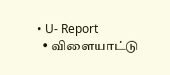• U- Report
  • விளையாட்டு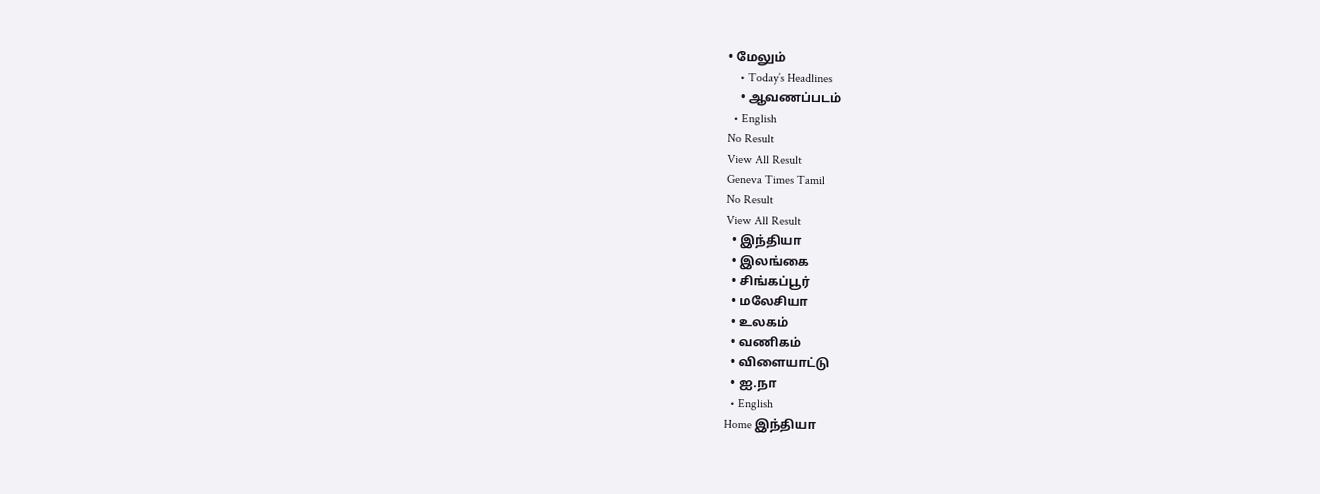• மேலும்
    • Today’s Headlines
    • ஆவணப்படம்
  • English
No Result
View All Result
Geneva Times Tamil
No Result
View All Result
  • இந்தியா
  • இலங்கை
  • சிங்கப்பூர்
  • மலேசியா
  • உலகம்
  • வணிகம்
  • விளையாட்டு
  • ஐ.நா
  • English
Home இந்தியா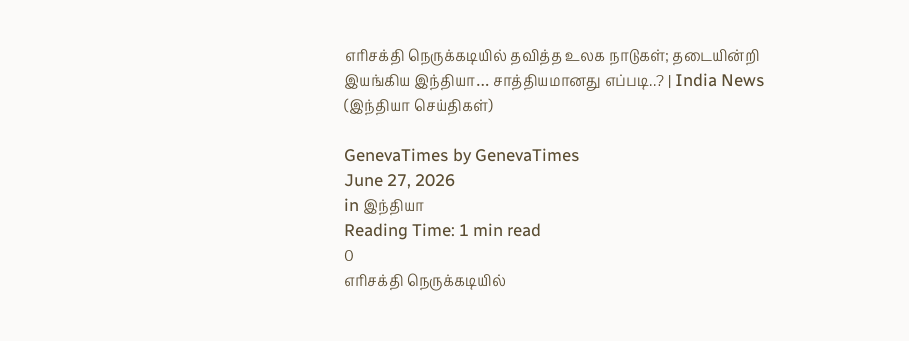எரிசக்தி நெருக்கடியில் தவித்த உலக நாடுகள்; தடையின்றி இயங்கிய இந்தியா… சாத்தியமானது எப்படி..? | India News (இந்தியா செய்திகள்)

GenevaTimes by GenevaTimes
June 27, 2026
in இந்தியா
Reading Time: 1 min read
0
எரிசக்தி நெருக்கடியில்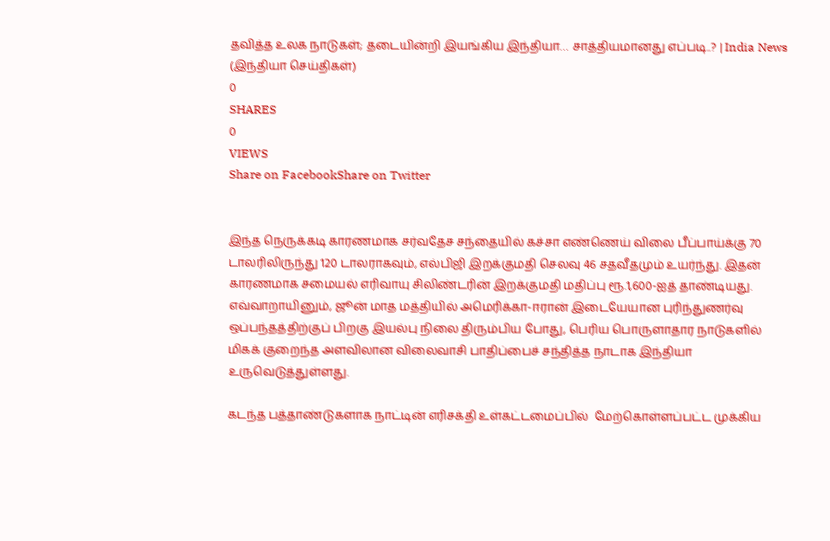தவித்த உலக நாடுகள்; தடையின்றி இயங்கிய இந்தியா… சாத்தியமானது எப்படி..? | India News (இந்தியா செய்திகள்)
0
SHARES
0
VIEWS
Share on FacebookShare on Twitter


இந்த நெருக்கடி காரணமாக சர்வதேச சந்தையில் கச்சா எண்ணெய் விலை பீப்பாய்க்கு 70 டாலரிலிருந்து 120 டாலராகவும், எல்பிஜி இறக்குமதி செலவு 46 சதவீதமும் உயர்ந்து. இதன் காரணமாக சமையல் எரிவாயு சிலிண்டரின் இறக்குமதி மதிப்பு ரூ.1,600-ஐத் தாண்டியது. எவ்வாறாயினும், ஜூன் மாத மத்தியில் அமெரிக்கா-ஈரான் இடையேயான புரிந்துணர்வு ஒப்பந்தத்திற்குப் பிறகு இயல்பு நிலை திரும்பிய போது, பெரிய பொருளாதார நாடுகளில் மிகக் குறைந்த அளவிலான விலைவாசி பாதிப்பைச் சந்தித்த நாடாக இந்தியா உருவெடுத்துள்ளது.

கடந்த பத்தாண்டுகளாக நாட்டின் எரிசக்தி உள்கட்டமைப்பில்  மேற்கொள்ளப்பட்ட முக்கிய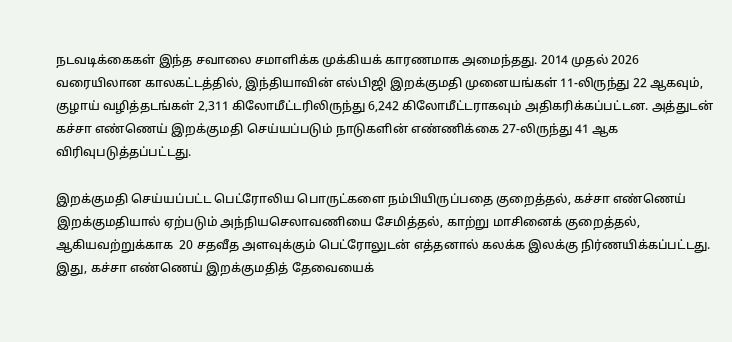நடவடிக்கைகள் இந்த சவாலை சமாளிக்க முக்கியக் காரணமாக அமைந்தது. 2014 முதல் 2026 வரையிலான காலகட்டத்தில், இந்தியாவின் எல்பிஜி இறக்குமதி முனையங்கள் 11-லிருந்து 22 ஆகவும், குழாய் வழித்தடங்கள் 2,311 கிலோமீட்டரிலிருந்து 6,242 கிலோமீட்டராகவும் அதிகரிக்கப்பட்டன. அத்துடன் கச்சா எண்ணெய் இறக்குமதி செய்யப்படும் நாடுகளின் எண்ணிக்கை 27-லிருந்து 41 ஆக விரிவுபடுத்தப்பட்டது.

இறக்குமதி செய்யப்பட்ட பெட்ரோலிய பொருட்களை நம்பியிருப்பதை குறைத்தல், கச்சா எண்ணெய் இறக்குமதியால் ஏற்படும் அந்நியசெலாவணியை சேமித்தல், காற்று மாசினைக் குறைத்தல், ஆகியவற்றுக்காக  20 சதவீத அளவுக்கும் பெட்ரோலுடன் எத்தனால் கலக்க இலக்கு நிர்ணயிக்கப்பட்டது. இது, கச்சா எண்ணெய் இறக்குமதித் தேவையைக்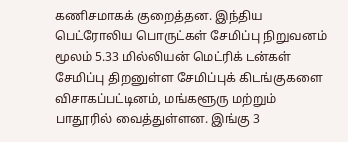கணிசமாகக் குறைத்தன. இந்திய பெட்ரோலிய பொருட்கள் சேமிப்பு நிறுவனம் மூலம் 5.33 மில்லியன் மெட்ரிக் டன்கள் சேமிப்பு திறனுள்ள சேமிப்புக் கிடங்குகளை விசாகப்பட்டினம், மங்களூரு மற்றும் பாதூரில் வைத்துள்ளன. இங்கு 3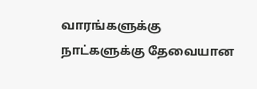வாரங்களுக்கு  நாட்களுக்கு தேவையான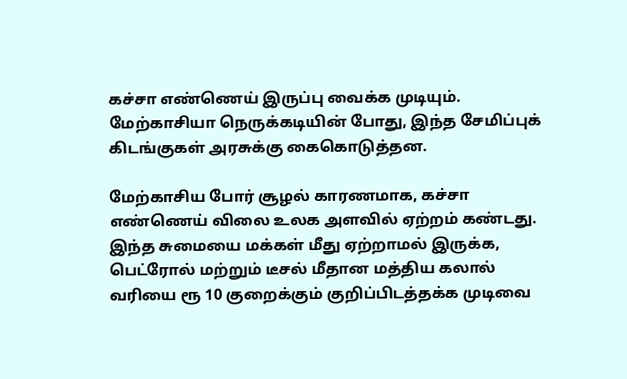கச்சா எண்ணெய் இருப்பு வைக்க முடியும். மேற்காசியா நெருக்கடியின் போது, இந்த சேமிப்புக் கிடங்குகள் அரசுக்கு கைகொடுத்தன.

மேற்காசிய போர் சூழல் காரணமாக, கச்சா எண்ணெய் விலை உலக அளவில் ஏற்றம் கண்டது. இந்த சுமையை மக்கள் மீது ஏற்றாமல் இருக்க, பெட்ரோல் மற்றும் டீசல் மீதான மத்திய கலால் வரியை ரூ 10 குறைக்கும் குறிப்பிடத்தக்க முடிவை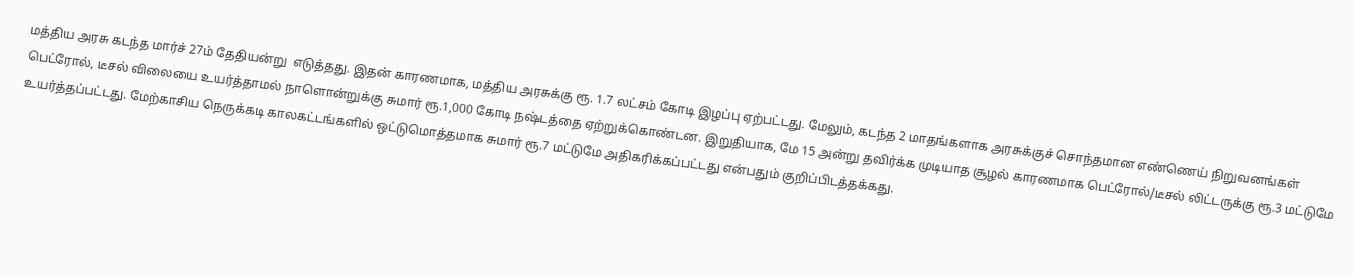மத்திய அரசு கடந்த மார்ச் 27ம் தேதியன்று  எடுத்தது. இதன் காரணமாக, மத்திய அரசுக்கு ரூ. 1.7 லட்சம் கோடி இழப்பு ஏற்பட்டது. மேலும், கடந்த 2 மாதங்களாக அரசுக்குச் சொந்தமான எண்ணெய் நிறுவனங்கள்  பெட்ரோல், டீசல் விலையை உயர்த்தாமல் நாளொன்றுக்கு சுமார் ரூ.1,000 கோடி நஷ்டத்தை ஏற்றுக்கொண்டன. இறுதியாக, மே 15 அன்று தவிர்க்க முடியாத சூழல் காரணமாக பெட்ரோல்/டீசல் லிட்டருக்கு ரூ.3 மட்டுமே உயர்த்தப்பட்டது. மேற்காசிய நெருக்கடி காலகட்டங்களில் ஒட்டுமொத்தமாக சுமார் ரூ.7 மட்டுமே அதிகரிக்கப்பட்டது என்பதும் குறிப்பிடத்தக்கது.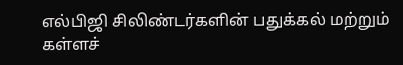எல்பிஜி சிலிண்டர்களின் பதுக்கல் மற்றும் கள்ளச்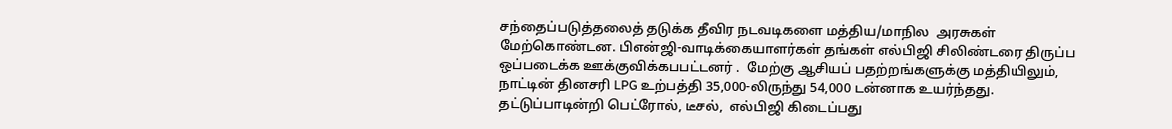சந்தைப்படுத்தலைத் தடுக்க தீவிர நடவடிகளை மத்திய/மாநில  அரசுகள் மேற்கொண்டன. பிஎன்ஜி-வாடிக்கையாளர்கள் தங்கள் எல்பிஜி சிலிண்டரை திருப்ப ஒப்படைக்க ஊக்குவிக்கபபட்டனர் .  மேற்கு ஆசியப் பதற்றங்களுக்கு மத்தியிலும், நாட்டின் தினசரி LPG உற்பத்தி 35,000-லிருந்து 54,000 டன்னாக உயர்ந்தது. தட்டுப்பாடின்றி பெட்ரோல், டீசல்,  எல்பிஜி கிடைப்பது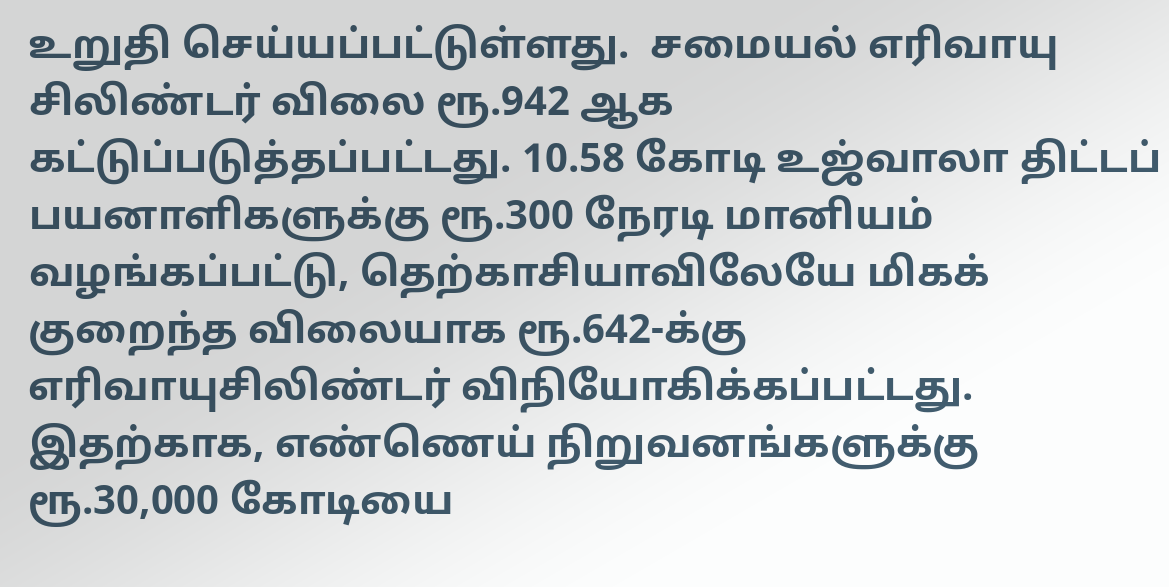உறுதி செய்யப்பட்டுள்ளது.  சமையல் எரிவாயு சிலிண்டர் விலை ரூ.942 ஆக கட்டுப்படுத்தப்பட்டது. 10.58 கோடி உஜ்வாலா திட்டப் பயனாளிகளுக்கு ரூ.300 நேரடி மானியம் வழங்கப்பட்டு, தெற்காசியாவிலேயே மிகக் குறைந்த விலையாக ரூ.642-க்கு எரிவாயுசிலிண்டர் விநியோகிக்கப்பட்டது. இதற்காக, எண்ணெய் நிறுவனங்களுக்கு ரூ.30,000 கோடியை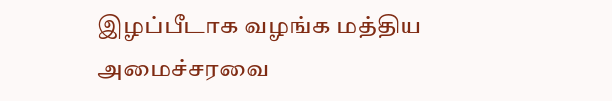இழப்பீடாக வழங்க மத்திய அமைச்சரவை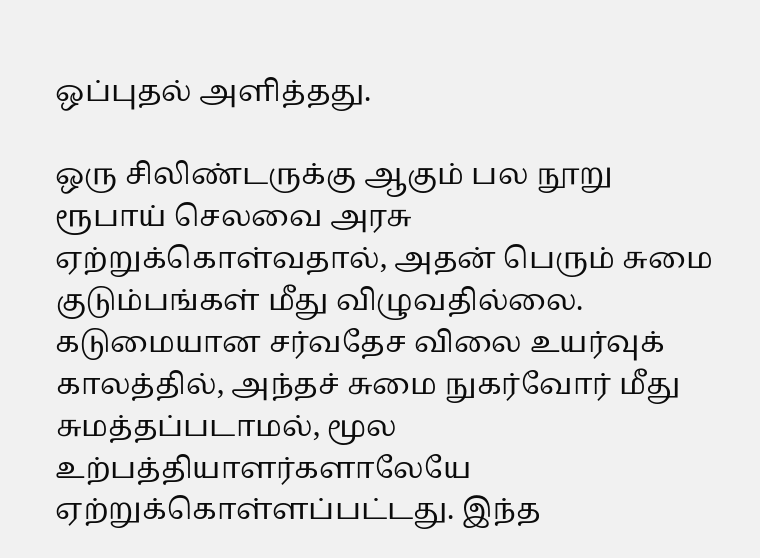ஒப்புதல் அளித்தது.

ஒரு சிலிண்டருக்கு ஆகும் பல நூறு ரூபாய் செலவை அரசு ஏற்றுக்கொள்வதால், அதன் பெரும் சுமை குடும்பங்கள் மீது விழுவதில்லை. கடுமையான சர்வதேச விலை உயர்வுக் காலத்தில், அந்தச் சுமை நுகர்வோர் மீது சுமத்தப்படாமல், மூல உற்பத்தியாளர்களாலேயே ஏற்றுக்கொள்ளப்பட்டது. இந்த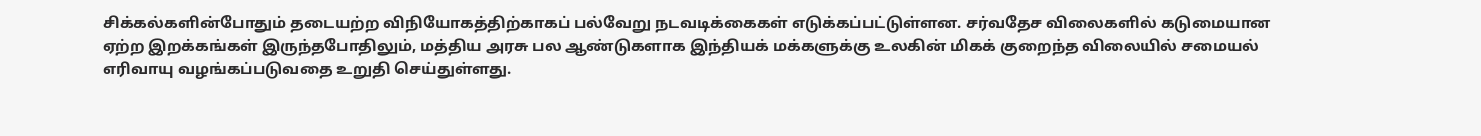சிக்கல்களின்போதும் தடையற்ற விநியோகத்திற்காகப் பல்வேறு நடவடிக்கைகள் எடுக்கப்பட்டுள்ளன. சர்வதேச விலைகளில் கடுமையான ஏற்ற இறக்கங்கள் இருந்தபோதிலும், மத்திய அரசு பல ஆண்டுகளாக இந்தியக் மக்களுக்கு உலகின் மிகக் குறைந்த விலையில் சமையல் எரிவாயு வழங்கப்படுவதை உறுதி செய்துள்ளது.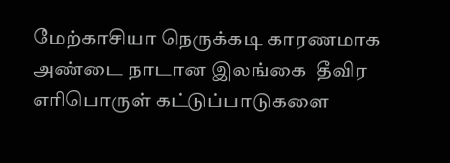மேற்காசியா நெருக்கடி காரணமாக அண்டை நாடான இலங்கை  தீவிர எரிபொருள் கட்டுப்பாடுகளை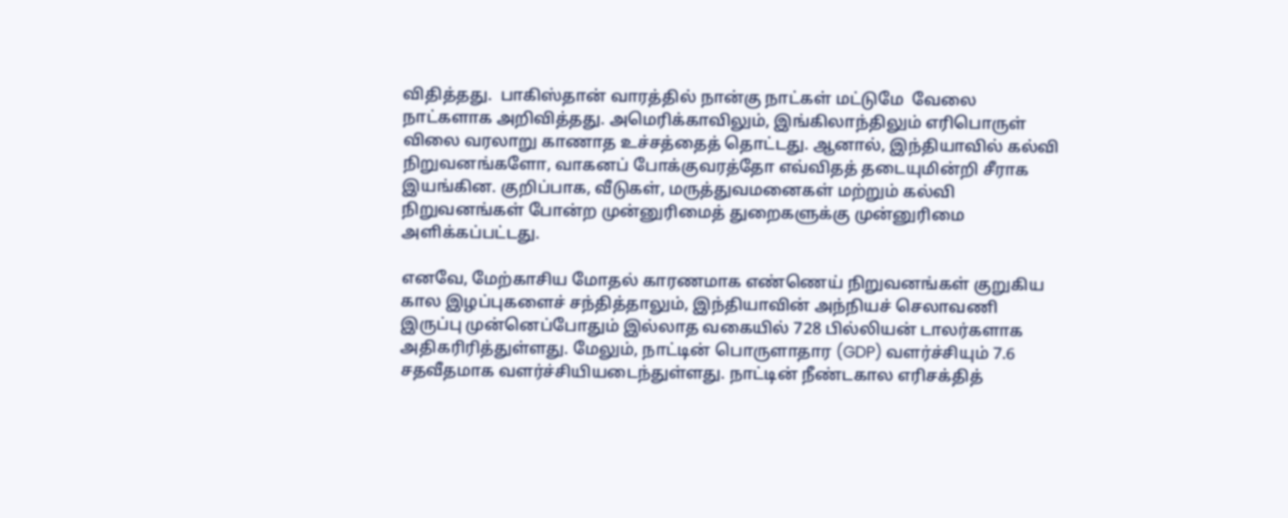விதித்தது.  பாகிஸ்தான் வாரத்தில் நான்கு நாட்கள் மட்டுமே  வேலை நாட்களாக அறிவித்தது. அமெரிக்காவிலும், இங்கிலாந்திலும் எரிபொருள் விலை வரலாறு காணாத உச்சத்தைத் தொட்டது. ஆனால், இந்தியாவில் கல்வி நிறுவனங்களோ, வாகனப் போக்குவரத்தோ எவ்விதத் தடையுமின்றி சீராக இயங்கின. குறிப்பாக, வீடுகள், மருத்துவமனைகள் மற்றும் கல்வி நிறுவனங்கள் போன்ற முன்னுரிமைத் துறைகளுக்கு முன்னுரிமை அளிக்கப்பட்டது.

எனவே, மேற்காசிய மோதல் காரணமாக எண்ணெய் நிறுவனங்கள் குறுகிய கால இழப்புகளைச் சந்தித்தாலும், இந்தியாவின் அந்நியச் செலாவணி இருப்பு முன்னெப்போதும் இல்லாத வகையில் 728 பில்லியன் டாலர்களாக அதிகரிரித்துள்ளது. மேலும், நாட்டின் பொருளாதார (GDP) வளர்ச்சியும் 7.6 சதவீதமாக வளர்ச்சியியடைந்துள்ளது. நாட்டின் நீண்டகால எரிசக்தித்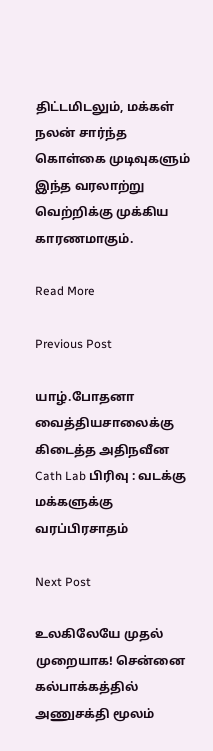திட்டமிடலும், மக்கள் நலன் சார்ந்த கொள்கை முடிவுகளும் இந்த வரலாற்று வெற்றிக்கு முக்கிய காரணமாகும்.

Read More

Previous Post

யாழ்.போதனா வைத்தியசாலைக்கு கிடைத்த அதிநவீன Cath Lab பிரிவு : வடக்கு மக்களுக்கு வரப்பிரசாதம்

Next Post

உலகிலேயே முதல் முறையாக! சென்னை கல்பாக்கத்தில் அணுசக்தி மூலம்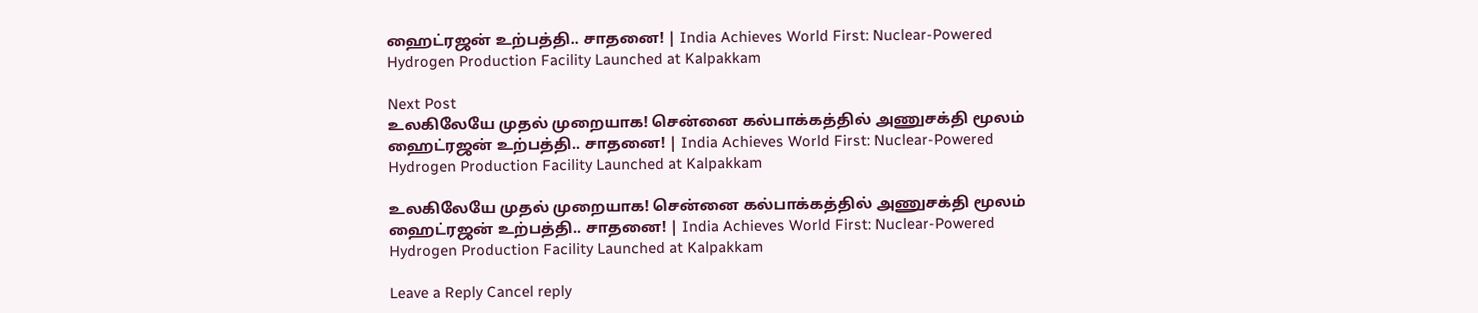ஹைட்ரஜன் உற்பத்தி.. சாதனை! | India Achieves World First: Nuclear-Powered Hydrogen Production Facility Launched at Kalpakkam

Next Post
உலகிலேயே முதல் முறையாக! சென்னை கல்பாக்கத்தில் அணுசக்தி மூலம் ஹைட்ரஜன் உற்பத்தி.. சாதனை! | India Achieves World First: Nuclear-Powered Hydrogen Production Facility Launched at Kalpakkam

உலகிலேயே முதல் முறையாக! சென்னை கல்பாக்கத்தில் அணுசக்தி மூலம் ஹைட்ரஜன் உற்பத்தி.. சாதனை! | India Achieves World First: Nuclear-Powered Hydrogen Production Facility Launched at Kalpakkam

Leave a Reply Cancel reply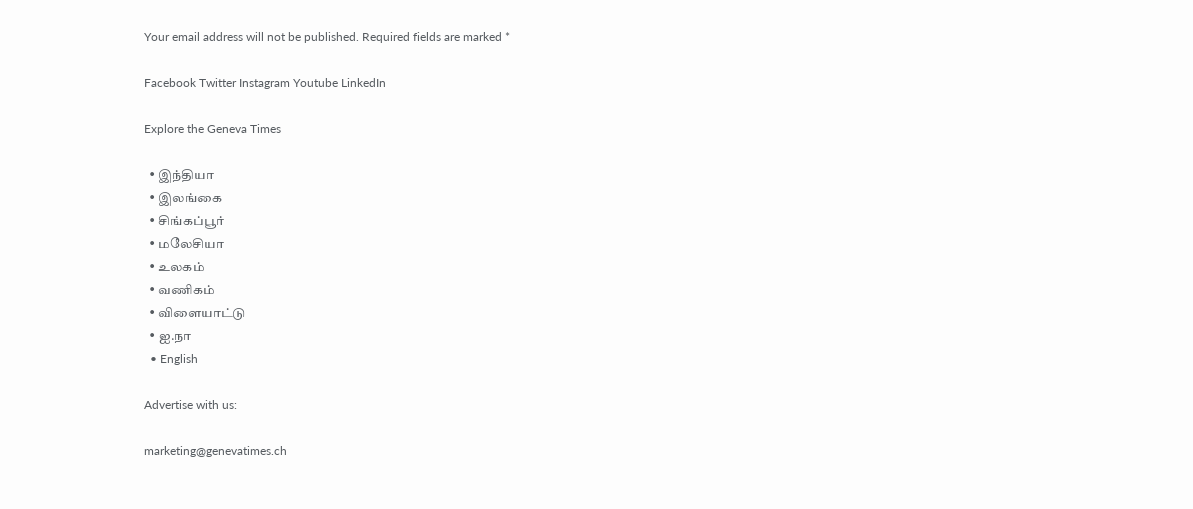Your email address will not be published. Required fields are marked *

Facebook Twitter Instagram Youtube LinkedIn

Explore the Geneva Times

  • இந்தியா
  • இலங்கை
  • சிங்கப்பூர்
  • மலேசியா
  • உலகம்
  • வணிகம்
  • விளையாட்டு
  • ஐ.நா
  • English

Advertise with us:

marketing@genevatimes.ch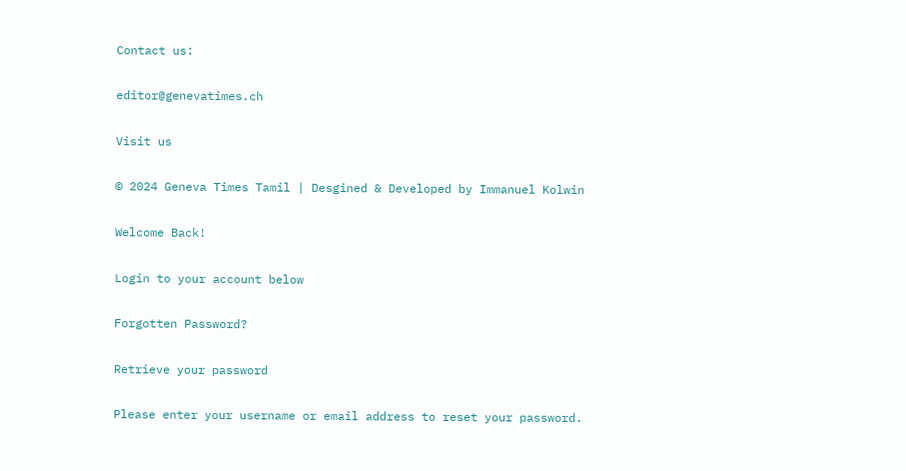Contact us:

editor@genevatimes.ch

Visit us

© 2024 Geneva Times Tamil | Desgined & Developed by Immanuel Kolwin

Welcome Back!

Login to your account below

Forgotten Password?

Retrieve your password

Please enter your username or email address to reset your password.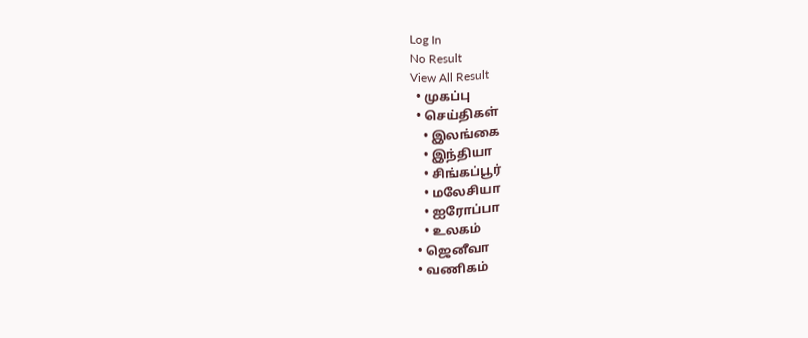Log In
No Result
View All Result
  • முகப்பு
  • செய்திகள்
    • இலங்கை
    • இந்தியா
    • சிங்கப்பூர்
    • மலேசியா
    • ஐரோப்பா
    • உலகம்
  • ஜெனீவா
  • வணிகம்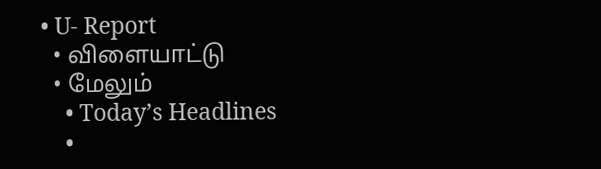• U- Report
  • விளையாட்டு
  • மேலும்
    • Today’s Headlines
    •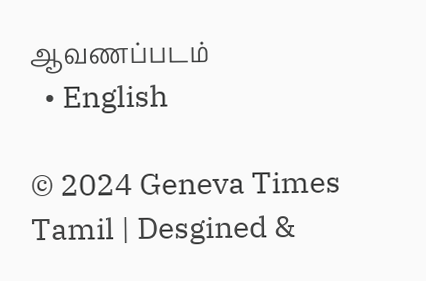ஆவணப்படம்
  • English

© 2024 Geneva Times Tamil | Desgined &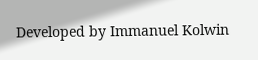Developed by Immanuel Kolwin